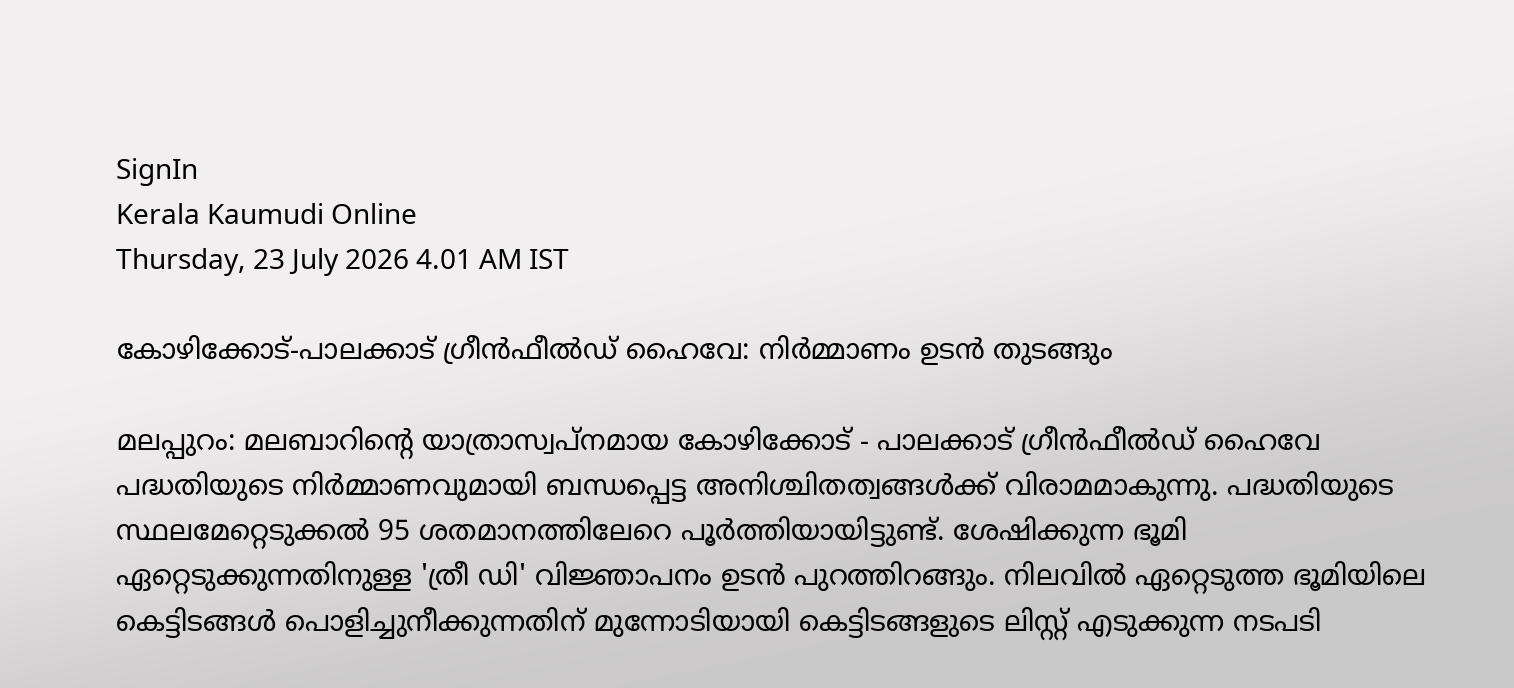SignIn
Kerala Kaumudi Online
Thursday, 23 July 2026 4.01 AM IST

കോഴിക്കോട്-പാലക്കാട് ഗ്രീൻഫീൽഡ് ഹൈവേ: നിർമ്മാണം ഉടൻ തുടങ്ങും

മലപ്പുറം: മലബാറിന്റെ യാത്രാസ്വപ്നമായ കോഴിക്കോട് - പാലക്കാട് ഗ്രീൻഫീൽഡ് ഹൈവേ പദ്ധതിയുടെ നിർമ്മാണവുമായി ബന്ധപ്പെട്ട അനിശ്ചിതത്വങ്ങൾക്ക് വിരാമമാകുന്നു. പദ്ധതിയുടെ സ്ഥലമേറ്റെടുക്കൽ 95 ശതമാനത്തിലേറെ പൂർത്തിയായിട്ടുണ്ട്. ശേഷിക്കുന്ന ഭൂമി ഏറ്റെടുക്കുന്നതിനുള്ള 'ത്രീ ഡി' വിജ്ഞാപനം ഉടൻ പുറത്തിറങ്ങും. നിലവിൽ ഏറ്റെടുത്ത ഭൂമിയിലെ കെട്ടിടങ്ങൾ പൊളിച്ചുനീക്കുന്നതിന് മുന്നോടിയായി കെട്ടിടങ്ങളുടെ ലിസ്റ്റ് എടുക്കുന്ന നടപടി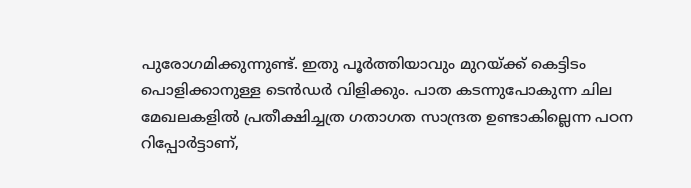പുരോഗമിക്കുന്നുണ്ട്. ഇതു പൂർത്തിയാവും മുറയ്ക്ക് കെട്ടിടം പൊളിക്കാനുള്ള ടെൻഡർ വിളിക്കും. പാത കടന്നുപോകുന്ന ചില മേഖലകളിൽ പ്രതീക്ഷിച്ചത്ര ഗതാഗത സാന്ദ്രത ഉണ്ടാകില്ലെന്ന പഠന റിപ്പോർട്ടാണ്,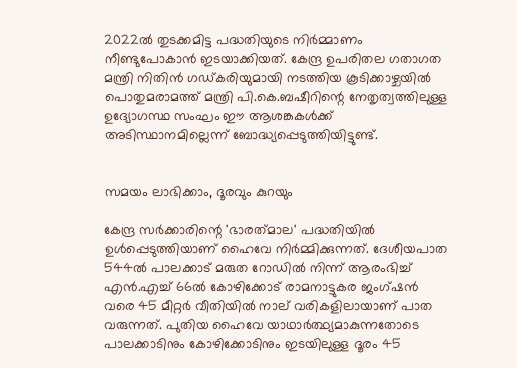2022ൽ തുടക്കമിട്ട പദ്ധതിയുടെ നിർമ്മാണം നീണ്ടുപോകാൻ ഇടയാക്കിയത്. കേന്ദ്ര ഉപരിതല ഗതാഗത മന്ത്രി നിതിൻ ഗഡ്കരിയുമായി നടത്തിയ കൂടിക്കാഴ്ചയിൽ പൊതുമരാമത്ത് മന്ത്രി പി.കെ.ബഷീറിന്റെ നേതൃത്വത്തിലുള്ള ഉദ്യോഗസ്ഥ സംഘം ഈ ആശങ്കകൾക്ക് അടിസ്ഥാനമില്ലെന്ന് ബോദ്ധ്യപ്പെടുത്തിയിട്ടുണ്ട്.


സമയം ലാഭിക്കാം, ദൂരവും കുറയും

കേന്ദ്ര സർക്കാരിന്റെ 'ഭാരത്‌മാല' പദ്ധതിയിൽ ഉൾപ്പെടുത്തിയാണ് ഹൈവേ നിർമ്മിക്കുന്നത്. ദേശീയപാത 544ൽ പാലക്കാട് മരുത റോഡിൽ നിന്ന് ആരംഭിച്ച് എൻ.എച്ച് 66ൽ കോഴിക്കോട് രാമനാട്ടുകര ജംഗ്ഷൻ വരെ 45 മീറ്റർ വീതിയിൽ നാല് വരികളിലായാണ് പാത വരുന്നത്. പുതിയ ഹൈവേ യാഥാർത്ഥ്യമാകുന്നതോടെ പാലക്കാടിനും കോഴിക്കോടിനും ഇടയിലുള്ള ദൂരം 45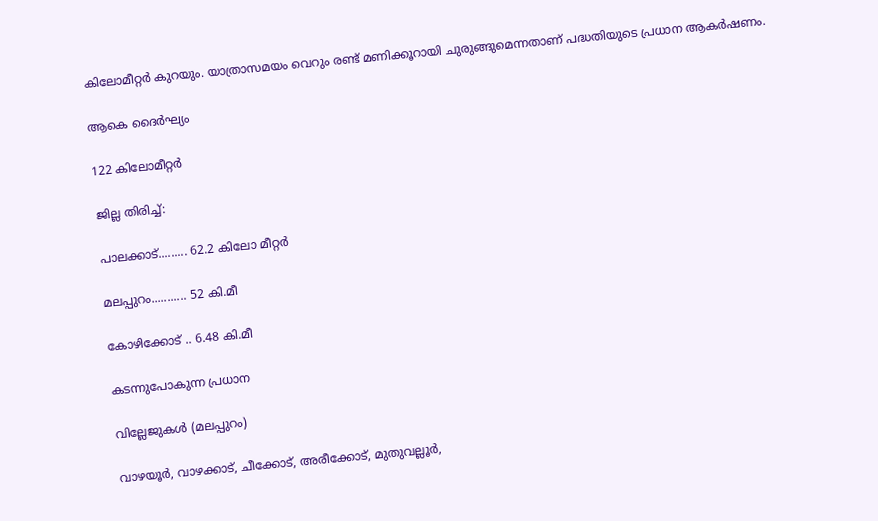കിലോമീറ്റർ കുറയും. യാത്രാസമയം വെറും രണ്ട് മണിക്കൂറായി ചുരുങ്ങുമെന്നതാണ് പദ്ധതിയുടെ പ്രധാന ആകർഷണം.

ആകെ ദൈർഘ്യം

122 കിലോമീറ്റർ

ജില്ല തിരിച്ച്:

പാലക്കാട്......... 62.2 കിലോ മീറ്റ‌ർ

മലപ്പുറം........... 52 കി.മീ

കോഴിക്കോട് .. 6.48 കി.മീ

കടന്നുപോകുന്ന പ്രധാന

വില്ലേജുകൾ (മലപ്പുറം)

വാഴയൂർ, വാഴക്കാട്, ചീക്കോട്, അരീക്കോട്, മുതുവല്ലൂർ,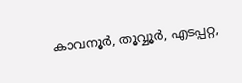കാവനൂർ, തൂവ്വൂർ, എടപ്പറ്റ,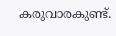കരുവാരകുണ്ട്.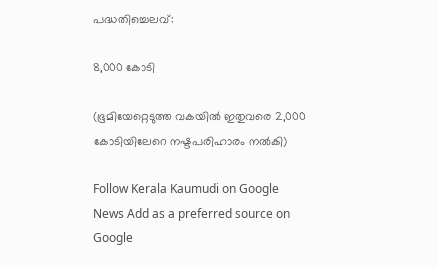പദ്ധതിച്ചെലവ്:

8,000 കോടി

(ഭൂമിയേറ്റെടുത്ത വകയിൽ ഇതുവരെ 2,000 കോടിയിലേറെ നഷ്ടപരിഹാരം നൽകി)

Follow Kerala Kaumudi on Google News Add as a preferred source on Google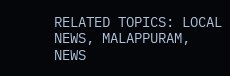RELATED TOPICS: LOCAL NEWS, MALAPPURAM, NEWS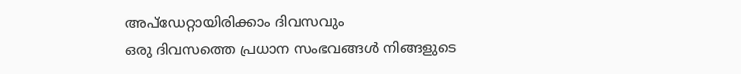അപ്ഡേറ്റായിരിക്കാം ദിവസവും
ഒരു ദിവസത്തെ പ്രധാന സംഭവങ്ങൾ നിങ്ങളുടെ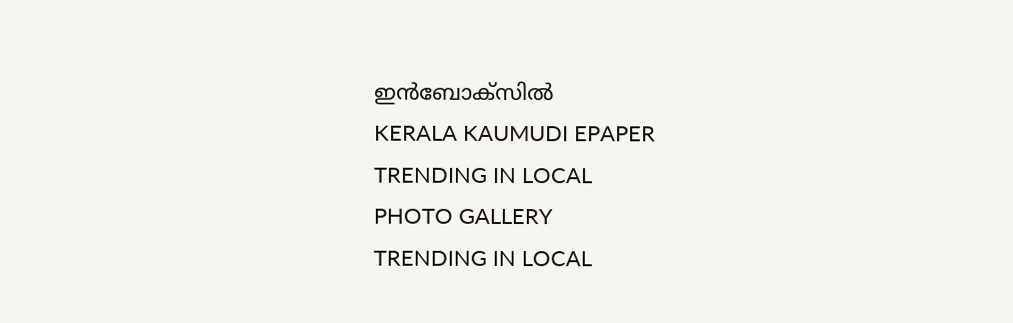ഇൻബോക്സിൽ
KERALA KAUMUDI EPAPER
TRENDING IN LOCAL
PHOTO GALLERY
TRENDING IN LOCAL